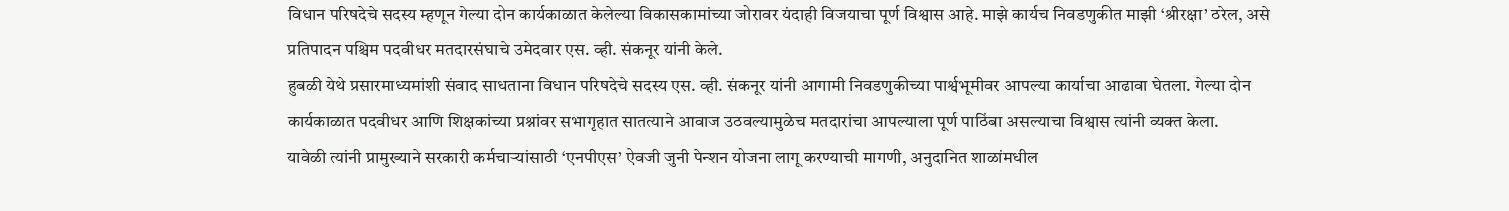विधान परिषदेचे सदस्य म्हणून गेल्या दोन कार्यकाळात केलेल्या विकासकामांच्या जोरावर यंदाही विजयाचा पूर्ण विश्वास आहे. माझे कार्यच निवडणुकीत माझी ‘श्रीरक्षा’ ठरेल, असे प्रतिपादन पश्चिम पदवीधर मतदारसंघाचे उमेदवार एस. व्ही. संकनूर यांनी केले.
हुबळी येथे प्रसारमाध्यमांशी संवाद साधताना विधान परिषदेचे सदस्य एस. व्ही. संकनूर यांनी आगामी निवडणुकीच्या पार्श्वभूमीवर आपल्या कार्याचा आढावा घेतला. गेल्या दोन कार्यकाळात पदवीधर आणि शिक्षकांच्या प्रश्नांवर सभागृहात सातत्याने आवाज उठवल्यामुळेच मतदारांचा आपल्याला पूर्ण पाठिंबा असल्याचा विश्वास त्यांनी व्यक्त केला.
यावेळी त्यांनी प्रामुख्याने सरकारी कर्मचाऱ्यांसाठी ‘एनपीएस’ ऐवजी जुनी पेन्शन योजना लागू करण्याची मागणी, अनुदानित शाळांमधील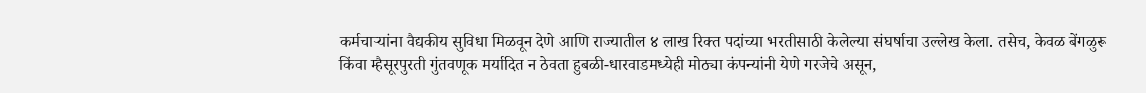कर्मचाऱ्यांना वैद्यकीय सुविधा मिळवून देणे आणि राज्यातील ४ लाख रिक्त पदांच्या भरतीसाठी केलेल्या संघर्षाचा उल्लेख केला. तसेच, केवळ बेंगळुरू किंवा म्हैसूरपुरती गुंतवणूक मर्यादित न ठेवता हुबळी-धारवाडमध्येही मोठ्या कंपन्यांनी येणे गरजेचे असून,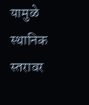यामुळे स्थानिक स्तरावर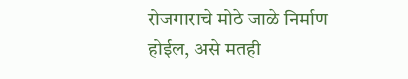रोजगाराचे मोठे जाळे निर्माण होईल, असे मतही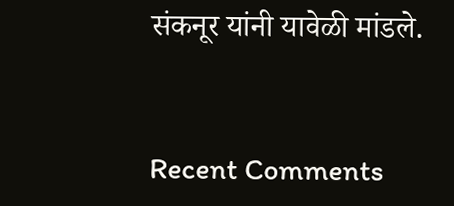संकनूर यांनी यावेळी मांडले.


Recent Comments